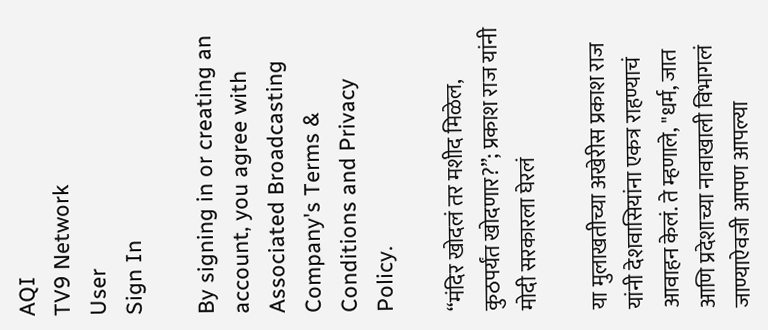AQI
TV9 Network
User
Sign In

By signing in or creating an account, you agree with Associated Broadcasting Company's Terms & Conditions and Privacy Policy.

“मंदिर खोदलं तर मशीद मिळेल, कुठपर्यंत खोदणार?”; प्रकाश राज यांनी मोदी सरकारला घेरलं

या मुलाखतीच्या अखेरीस प्रकाश राज यांनी देशवासियांना एकत्र राहण्याचं आवाहन केलं. ते म्हणाले, "धर्म, जात आणि प्रदेशाच्या नावाखाली विभागलं जाण्याऐवजी आपण आपल्या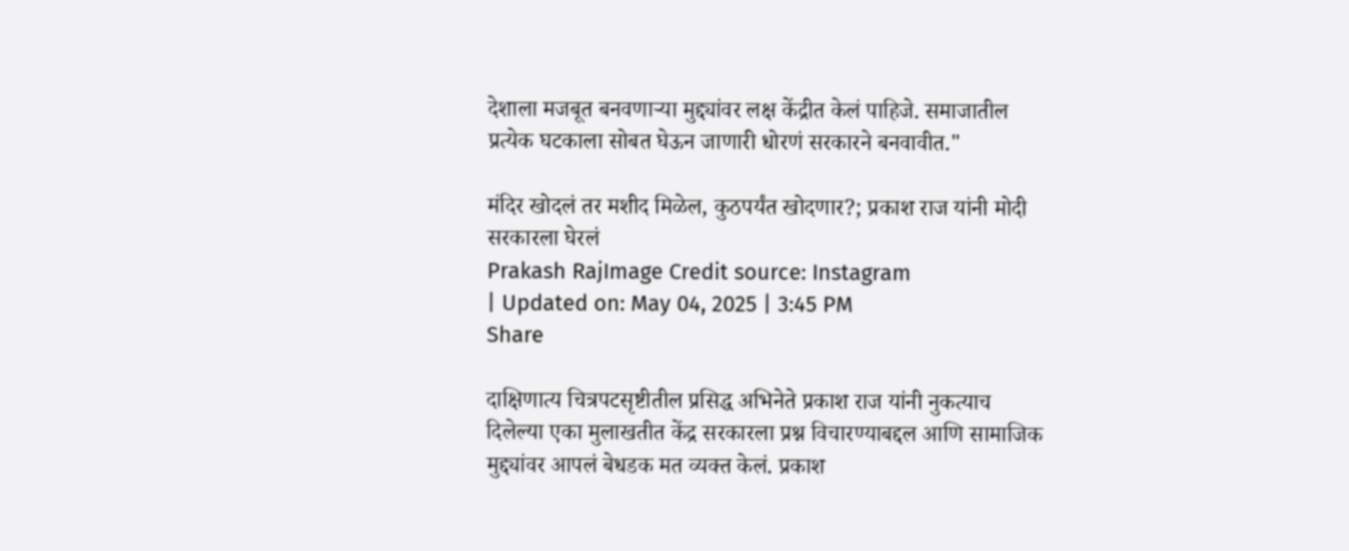देशाला मजबूत बनवणाऱ्या मुद्द्यांवर लक्ष केंद्रीत केलं पाहिजे. समाजातील प्रत्येक घटकाला सोबत घेऊन जाणारी धोरणं सरकारने बनवावीत."

मंदिर खोदलं तर मशीद मिळेल, कुठपर्यंत खोदणार?; प्रकाश राज यांनी मोदी सरकारला घेरलं
Prakash RajImage Credit source: Instagram
| Updated on: May 04, 2025 | 3:45 PM
Share

दाक्षिणात्य चित्रपटसृष्टीतील प्रसिद्ध अभिनेते प्रकाश राज यांनी नुकत्याच दिलेल्या एका मुलाखतीत केंद्र सरकारला प्रश्न विचारण्याबद्दल आणि सामाजिक मुद्द्यांवर आपलं बेधडक मत व्यक्त केलं. प्रकाश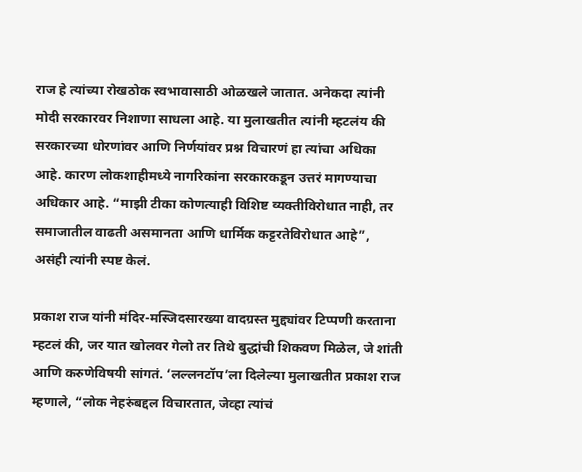राज हे त्यांच्या रोखठोक स्वभावासाठी ओळखले जातात. अनेकदा त्यांनी मोदी सरकारवर निशाणा साधला आहे. या मुलाखतीत त्यांनी म्हटलंय की सरकारच्या धोरणांवर आणि निर्णयांवर प्रश्न विचारणं हा त्यांचा अधिका आहे. कारण लोकशाहीमध्ये नागरिकांना सरकारकडून उत्तरं मागण्याचा अधिकार आहे. “माझी टीका कोणत्याही विशिष्ट व्यक्तीविरोधात नाही, तर समाजातील वाढती असमानता आणि धार्मिक कट्टरतेविरोधात आहे”, असंही त्यांनी स्पष्ट केलं.

प्रकाश राज यांनी मंदिर-मस्जिदसारख्या वादग्रस्त मुद्द्यांवर टिप्पणी करताना म्हटलं की, जर यात खोलवर गेलो तर तिथे बुद्धांची शिकवण मिळेल, जे शांती आणि करुणेविषयी सांगतं. ‘लल्लनटॉप’ला दिलेल्या मुलाखतीत प्रकाश राज म्हणाले, “लोक नेहरुंबद्दल विचारतात, जेव्हा त्यांचं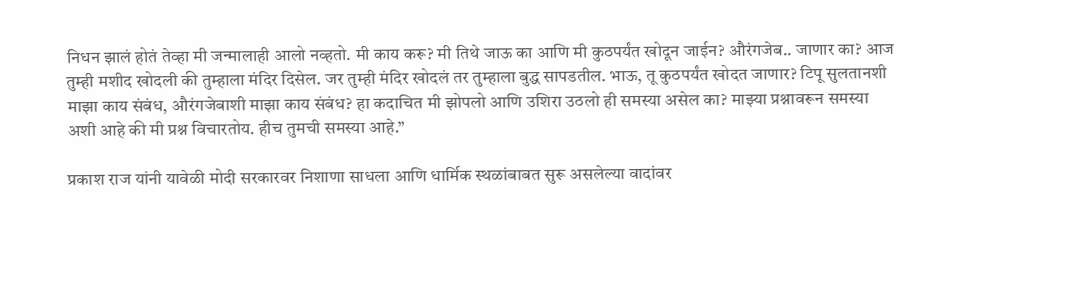निधन झालं होतं तेव्हा मी जन्मालाही आलो नव्हतो. मी काय करू? मी तिथे जाऊ का आणि मी कुठपर्यंत खोदून जाईन? औरंगजेब.. जाणार का? आज तुम्ही मशीद खोदली की तुम्हाला मंदिर दिसेल. जर तुम्ही मंदिर खोदलं तर तुम्हाला बुद्ध सापडतील. भाऊ, तू कुठपर्यंत खोदत जाणार? टिपू सुलतानशी माझा काय संबंध, औरंगजेबाशी माझा काय संबंध? हा कदाचित मी झोपलो आणि उशिरा उठलो ही समस्या असेल का? माझ्या प्रश्नावरून समस्या अशी आहे की मी प्रश्न विचारतोय. हीच तुमची समस्या आहे.”

प्रकाश राज यांनी यावेळी मोदी सरकारवर निशाणा साधला आणि धार्मिक स्थळांबाबत सुरू असलेल्या वादांवर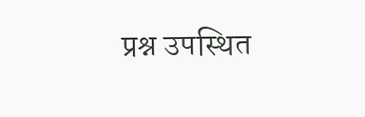प्रश्न उपस्थित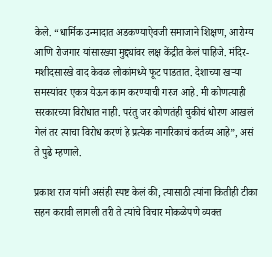केले. “धार्मिक उन्मादात अडकण्याऐवजी समाजाने शिक्षण, आरोग्य आणि रोजगार यांसारख्या मुद्द्यांवर लक्ष केंद्रीत केलं पाहिजे. मंदिर-मशीदसारखे वाद केवळ लोकांमध्ये फूट पाडतात. देशाच्या खऱ्या समस्यांवर एकत्र येऊन काम करण्याची गरज आहे. मी कोणत्याही सरकारच्या विरोधात नाही. परंतु जर कोणतंही चुकीचं धोरण आखलं गेलं तर त्याचा विरोध करणं हे प्रत्येक नागरिकाचं कर्तव्य आहे”, असं ते पुढे म्हणाले.

प्रकाश राज यांनी असंही स्पष्ट केलं की, त्यासाठी त्यांना कितीही टीका सहन करावी लागली तरी ते त्यांचे विचार मोकळेपणे व्यक्त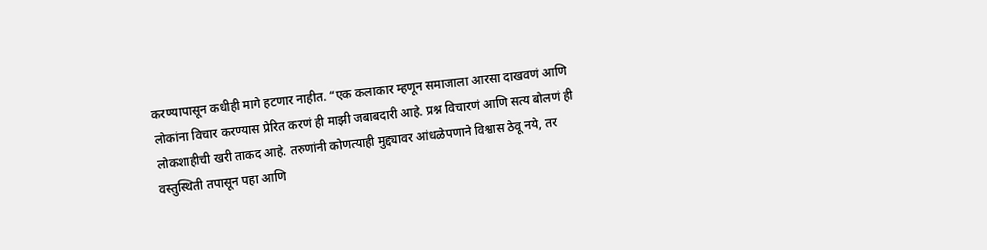करण्यापासून कधीही मागे हटणार नाहीत. “एक कलाकार म्हणून समाजाला आरसा दाखवणं आणि लोकांना विचार करण्यास प्रेरित करणं ही माझी जबाबदारी आहे. प्रश्न विचारणं आणि सत्य बोलणं ही लोकशाहीची खरी ताकद आहे. तरुणांनी कोणत्याही मुद्द्यावर आंधळेपणाने विश्वास ठेवू नये, तर वस्तुस्थिती तपासून पहा आणि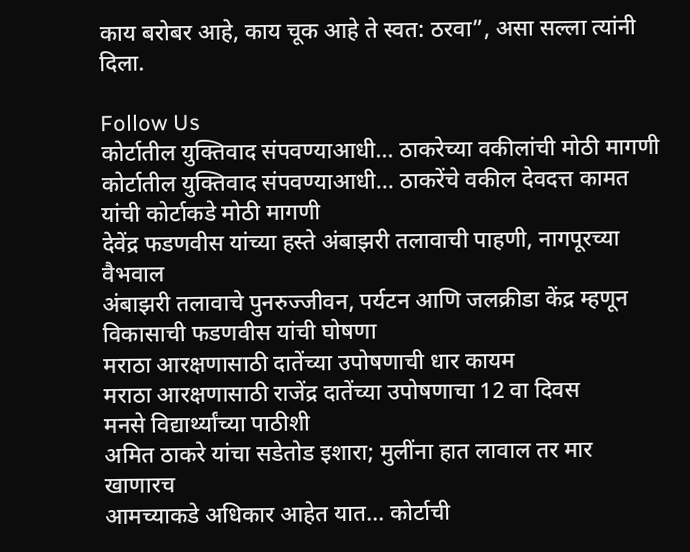काय बरोबर आहे, काय चूक आहे ते स्वत: ठरवा”, असा सल्ला त्यांनी दिला.

Follow Us
कोर्टातील युक्तिवाद संपवण्याआधी... ठाकरेच्या वकीलांची मोठी मागणी
कोर्टातील युक्तिवाद संपवण्याआधी... ठाकरेंचे वकील देवदत्त कामत यांची कोर्टाकडे मोठी मागणी
देवेंद्र फडणवीस यांच्या हस्ते अंबाझरी तलावाची पाहणी, नागपूरच्या वैभवाल
अंबाझरी तलावाचे पुनरुज्जीवन, पर्यटन आणि जलक्रीडा केंद्र म्हणून विकासाची फडणवीस यांची घोषणा
मराठा आरक्षणासाठी दातेंच्या उपोषणाची धार कायम
मराठा आरक्षणासाठी राजेंद्र दातेंच्या उपोषणाचा 12 वा दिवस
मनसे विद्यार्थ्यांच्या पाठीशी
अमित ठाकरे यांचा सडेतोड इशारा; मुलींना हात लावाल तर मार खाणारच
आमच्याकडे अधिकार आहेत यात... कोर्टाची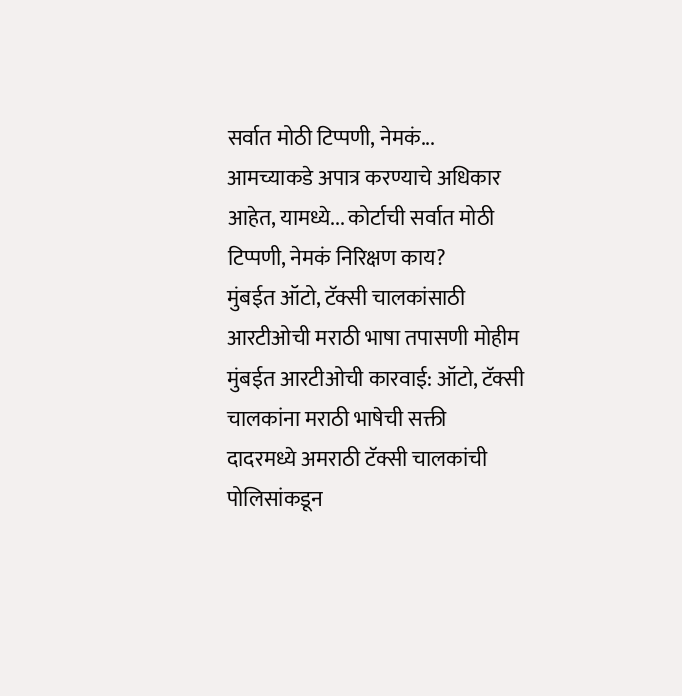सर्वात मोठी टिप्पणी, नेमकं...
आमच्याकडे अपात्र करण्याचे अधिकार आहेत, यामध्ये... कोर्टाची सर्वात मोठी टिप्पणी, नेमकं निरिक्षण काय?
मुंबईत ऑटो, टॅक्सी चालकांसाठी आरटीओची मराठी भाषा तपासणी मोहीम
मुंबईत आरटीओची कारवाई: ऑटो, टॅक्सी चालकांना मराठी भाषेची सक्ती
दादरमध्ये अमराठी टॅक्सी चालकांची पोलिसांकडून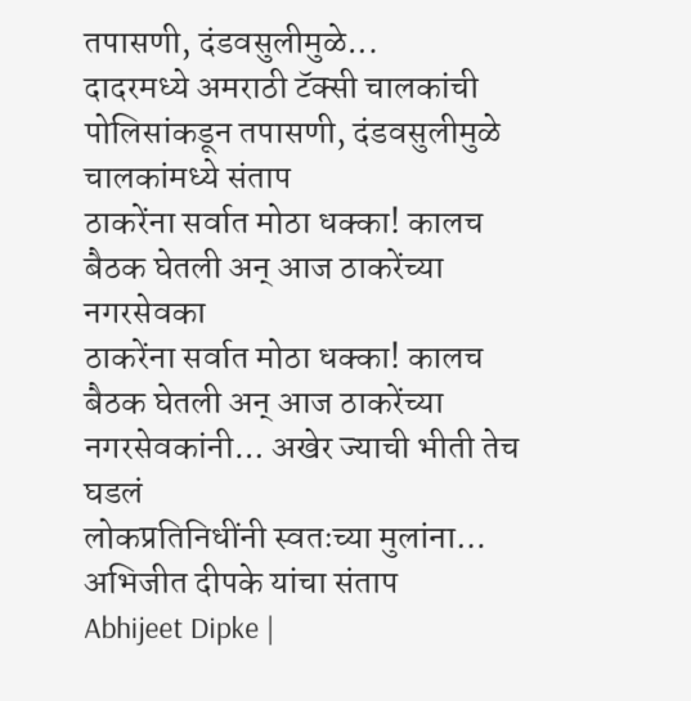तपासणी, दंडवसुलीमुळे...
दादरमध्ये अमराठी टॅक्सी चालकांची पोलिसांकडून तपासणी, दंडवसुलीमुळे चालकांमध्ये संताप
ठाकरेंना सर्वात मोठा धक्का! कालच बैठक घेतली अन् आज ठाकरेंच्या नगरसेवका
ठाकरेंना सर्वात मोठा धक्का! कालच बैठक घेतली अन् आज ठाकरेंच्या नगरसेवकांनी... अखेर ज्याची भीती तेच घडलं
लोकप्रतिनिधींनी स्वतःच्या मुलांना... अभिजीत दीपके यांचा संताप
Abhijeet Dipke |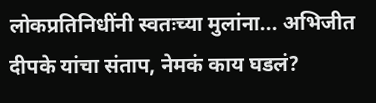लोकप्रतिनिधींनी स्वतःच्या मुलांना... अभिजीत दीपके यांचा संताप, नेमकं काय घडलं?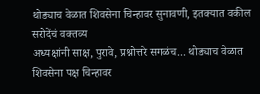थोड्याच वेळात शिवसेना चिन्हावर सुनावणी, इतक्यात वकील सरोदेंचं वक्तव्य
अध्यक्षांनी साक्ष, पुरावे, प्रश्नोत्तरे सगळंच... थोड्याच वेळात शिवसेना पक्ष चिन्हावर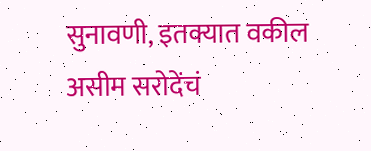सुनावणी, इतक्यात वकील असीम सरोदेंचं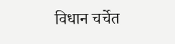विधान चर्चेत